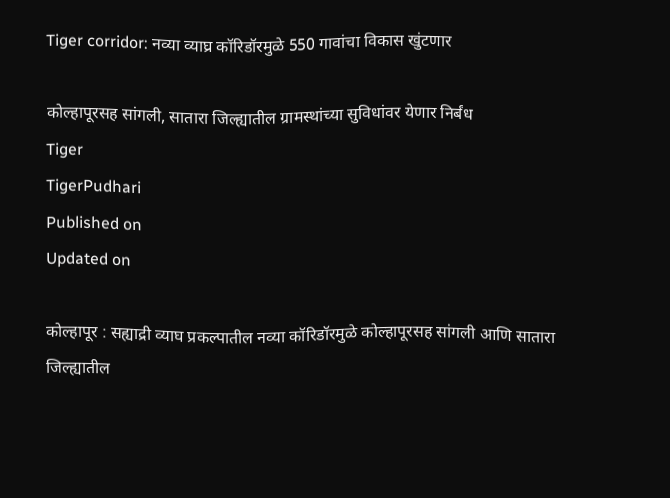Tiger corridor: नव्या व्याघ्र कॉरिडॉरमुळे 550 गावांचा विकास खुंटणार

कोल्हापूरसह सांगली, सातारा जिल्ह्यातील ग्रामस्थांच्या सुविधांवर येणार निर्बंध
Tiger
TigerPudhari
Published on
Updated on

कोल्हापूर : सह्याद्री व्याघ प्रकल्पातील नव्या कॉरिडॉरमुळे कोल्हापूरसह सांगली आणि सातारा जिल्ह्यातील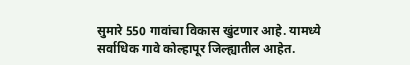सुमारे 550 गावांचा विकास खुंटणार आहे. यामध्ये सर्वाधिक गावे कोल्हापूर जिल्ह्यातील आहेत.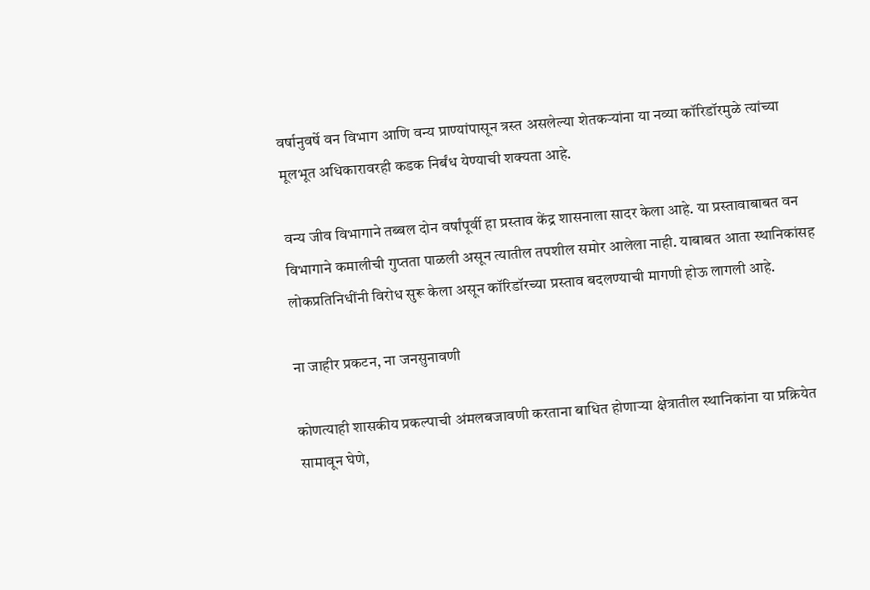वर्षानुवर्षे वन विभाग आणि वन्य प्राण्यांपासून त्रस्त असलेल्या शेतकऱ्यांना या नव्या कॉरिडॉरमुळे त्यांच्या मूलभूत अधिकारावरही कडक निर्बंध येण्याची शक्यता आहे.

वन्य जीव विभागाने तब्बल दोन वर्षांपूर्वी हा प्रस्ताव केंद्र शासनाला सादर केला आहे. या प्रस्तावाबाबत वन विभागाने कमालीची गुप्तता पाळली असून त्यातील तपशील समोर आलेला नाही. याबाबत आता स्थानिकांसह लोकप्रतिनिधींनी विरोध सुरू केला असून कॉरिडॉरच्या प्रस्ताव बदलण्याची मागणी होऊ लागली आहे.

ना जाहीर प्रकटन, ना जनसुनावणी

कोणत्याही शासकीय प्रकल्पाची अंमलबजावणी करताना बाधित होणाऱ्या क्षेत्रातील स्थानिकांना या प्रक्रियेत सामावून घेणे,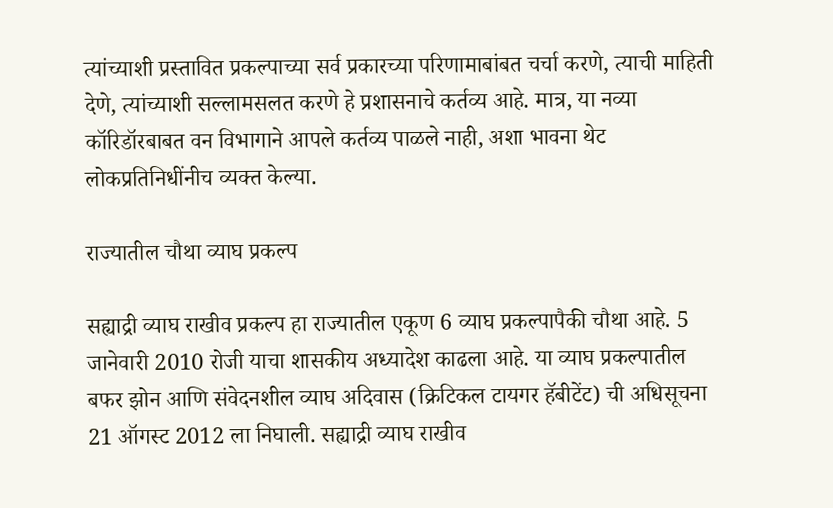त्यांच्याशी प्रस्तावित प्रकल्पाच्या सर्व प्रकारच्या परिणामाबांबत चर्चा करणे, त्याची माहिती देणे, त्यांच्याशी सल्लामसलत करणे हे प्रशासनाचे कर्तव्य आहे. मात्र, या नव्या कॉरिडॉरबाबत वन विभागाने आपले कर्तव्य पाळले नाही, अशा भावना थेट लोकप्रतिनिधींनीच व्यक्त केल्या.

राज्यातील चौथा व्याघ प्रकल्प

सह्याद्री व्याघ राखीव प्रकल्प हा राज्यातील एकूण 6 व्याघ प्रकल्पापैकी चौथा आहे. 5 जानेवारी 2010 रोजी याचा शासकीय अध्यादेश काढला आहे. या व्याघ प्रकल्पातील बफर झोन आणि संवेदनशील व्याघ अदिवास (क्रिटिकल टायगर हॅबीटेंट) ची अधिसूचना 21 ऑगस्ट 2012 ला निघाली. सह्याद्री व्याघ राखीव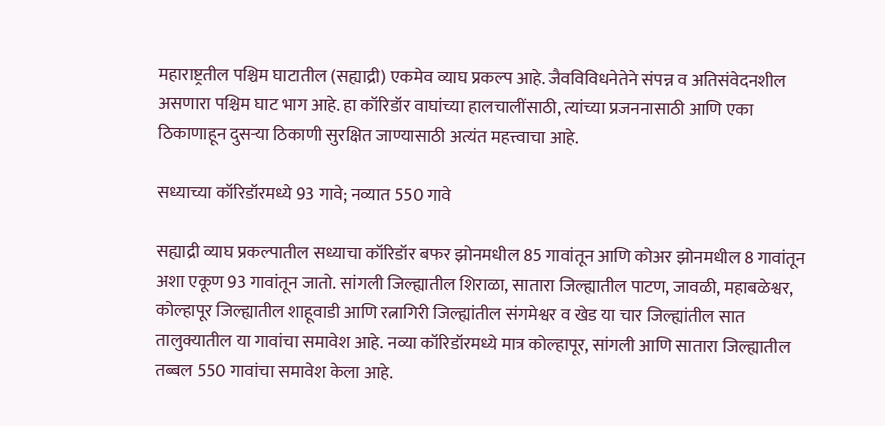महाराष्ट्रतील पश्चिम घाटातील (सह्याद्री) एकमेव व्याघ प्रकल्प आहे. जैवविविधनेतेने संपन्न व अतिसंवेदनशील असणारा पश्चिम घाट भाग आहे. हा कॉरिडॉर वाघांच्या हालचालींसाठी, त्यांच्या प्रजननासाठी आणि एका ठिकाणाहून दुसऱ्या ठिकाणी सुरक्षित जाण्यासाठी अत्यंत महत्त्वाचा आहे.

सध्याच्या कॉरिडॉरमध्ये 93 गावे; नव्यात 550 गावे

सह्याद्री व्याघ प्रकल्पातील सध्याचा कॉरिडॉर बफर झोनमधील 85 गावांतून आणि कोअर झोनमधील 8 गावांतून अशा एकूण 93 गावांतून जातो. सांगली जिल्ह्यातील शिराळा, सातारा जिल्ह्यातील पाटण, जावळी, महाबळेश्वर, कोल्हापूर जिल्ह्यातील शाहूवाडी आणि रत्नागिरी जिल्ह्यांतील संगमेश्वर व खेड या चार जिल्ह्यांतील सात तालुक्यातील या गावांचा समावेश आहे. नव्या कॉरिडॉरमध्ये मात्र कोल्हापूर, सांगली आणि सातारा जिल्ह्यातील तब्बल 550 गावांचा समावेश केला आहे.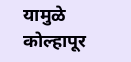यामुळे कोल्हापूर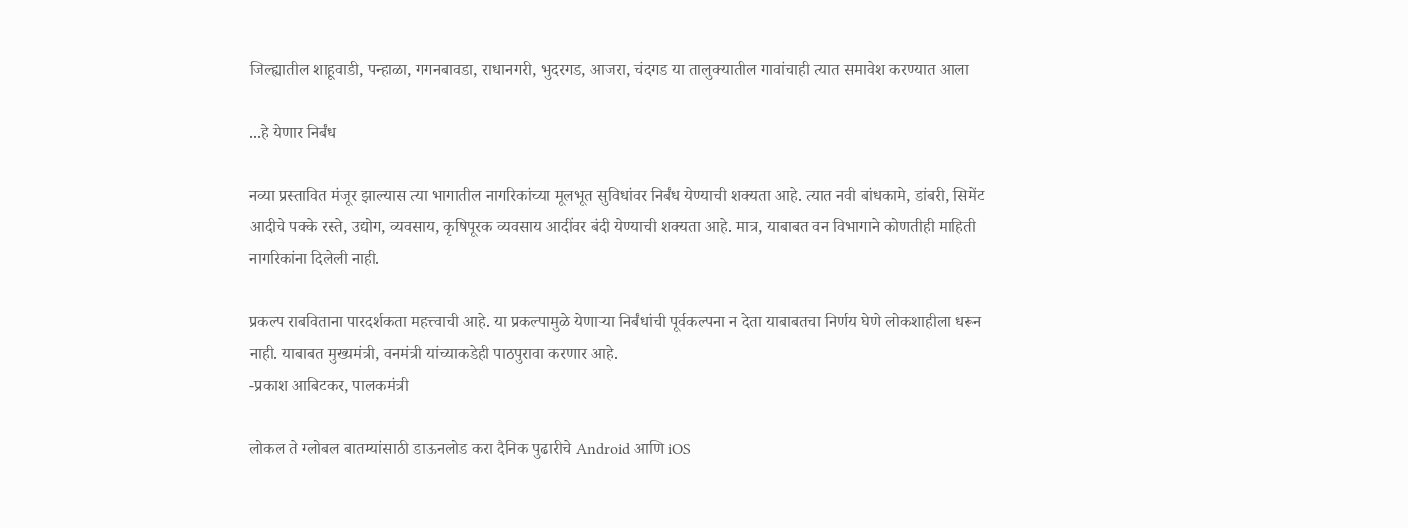जिल्ह्यातील शाहूवाडी, पन्हाळा, गगनबावडा, राधानगरी, भुदरगड, आजरा, चंदगड या तालुक्यातील गावांचाही त्यात समावेश करण्यात आला

...हे येणार निर्बंध

नव्या प्रस्तावित मंजूर झाल्यास त्या भागातील नागरिकांच्या मूलभूत सुविधांवर निर्बंध येण्याची शक्यता आहे. त्यात नवी बांधकामे, डांबरी, सिमेंट आदीचे पक्के रस्ते, उद्योग, व्यवसाय, कृषिपूरक व्यवसाय आदींवर बंदी येण्याची शक्यता आहे. मात्र, याबाबत वन विभागाने कोणतीही माहिती नागरिकांना दिलेली नाही.

प्रकल्प राबविताना पारदर्शकता महत्त्वाची आहे. या प्रकल्पामुळे येणाऱ्या निर्बंधांची पूर्वकल्पना न देता याबाबतचा निर्णय घेणे लोकशाहीला धरून नाही. याबाबत मुख्यमंत्री, वनमंत्री यांच्याकडेही पाठपुरावा करणार आहे.
-प्रकाश आबिटकर, पालकमंत्री

लोकल ते ग्लोबल बातम्यांसाठी डाऊनलोड करा दैनिक पुढारीचे Android आणि iOS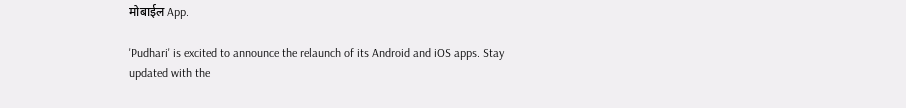मोबाईल App.

'Pudhari' is excited to announce the relaunch of its Android and iOS apps. Stay updated with the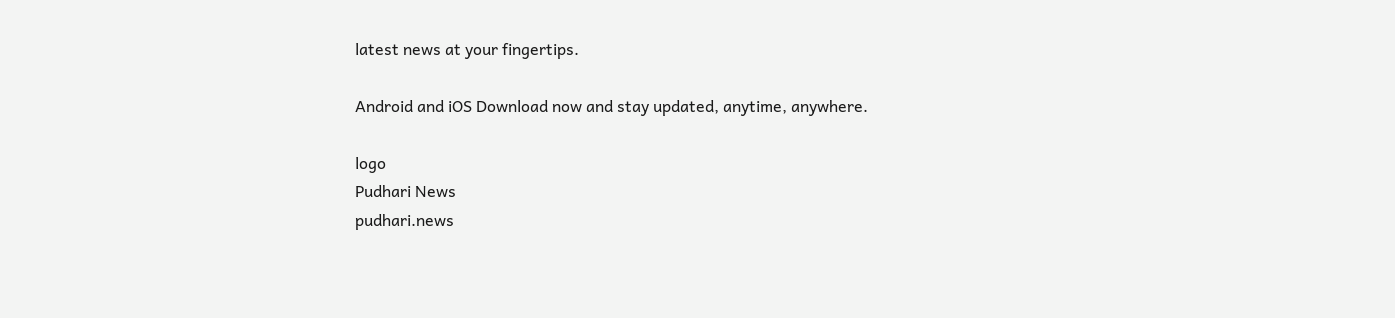latest news at your fingertips.

Android and iOS Download now and stay updated, anytime, anywhere.

logo
Pudhari News
pudhari.news